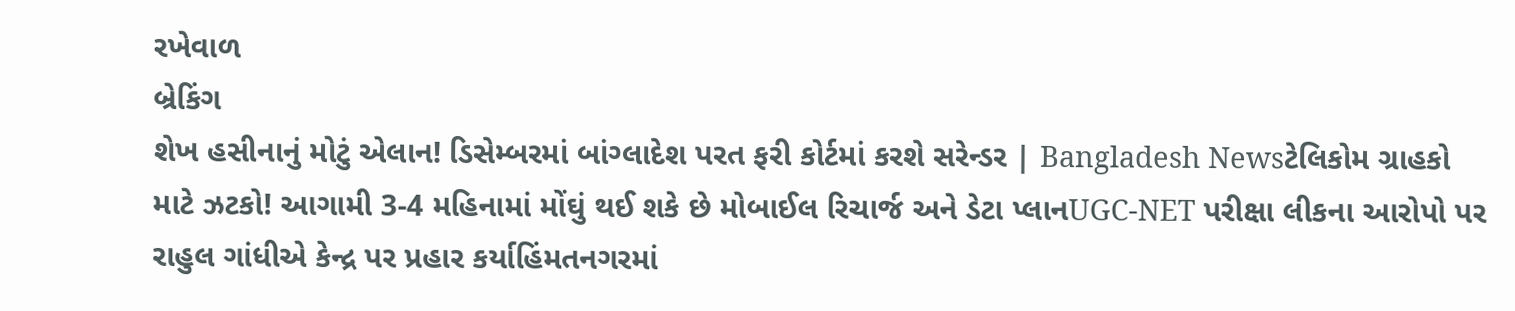રખેવાળ
બ્રેકિંગ
શેખ હસીનાનું મોટું એલાન! ડિસેમ્બરમાં બાંગ્લાદેશ પરત ફરી કોર્ટમાં કરશે સરેન્ડર | Bangladesh Newsટેલિકોમ ગ્રાહકો માટે ઝટકો! આગામી 3-4 મહિનામાં મોંઘું થઈ શકે છે મોબાઈલ રિચાર્જ અને ડેટા પ્લાનUGC-NET પરીક્ષા લીકના આરોપો પર રાહુલ ગાંધીએ કેન્દ્ર પર પ્રહાર કર્યાહિંમતનગરમાં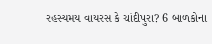રહસ્યમય વાયરસ કે ચાંદીપુરા? 6 બાળકોના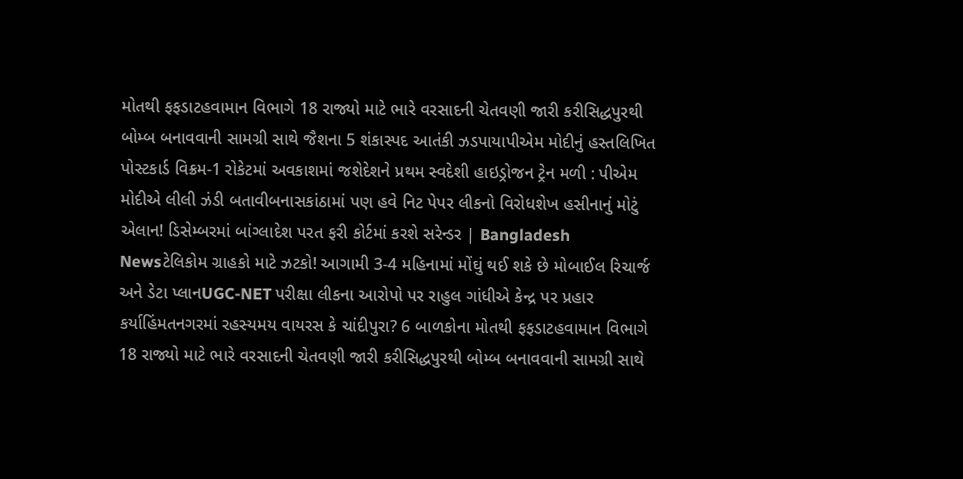મોતથી ફફડાટહવામાન વિભાગે 18 રાજ્યો માટે ભારે વરસાદની ચેતવણી જારી કરીસિદ્ધપુરથી બોમ્બ બનાવવાની સામગ્રી સાથે જૈશના 5 શંકાસ્પદ આતંકી ઝડપાયાપીએમ મોદીનું હસ્તલિખિત પોસ્ટકાર્ડ વિક્રમ-1 રોકેટમાં અવકાશમાં જશેદેશને પ્રથમ સ્વદેશી હાઇડ્રોજન ટ્રેન મળી : પીએમ મોદીએ લીલી ઝંડી બતાવીબનાસકાંઠામાં પણ હવે નિટ પેપર લીકનો વિરોધશેખ હસીનાનું મોટું એલાન! ડિસેમ્બરમાં બાંગ્લાદેશ પરત ફરી કોર્ટમાં કરશે સરેન્ડર | Bangladesh Newsટેલિકોમ ગ્રાહકો માટે ઝટકો! આગામી 3-4 મહિનામાં મોંઘું થઈ શકે છે મોબાઈલ રિચાર્જ અને ડેટા પ્લાનUGC-NET પરીક્ષા લીકના આરોપો પર રાહુલ ગાંધીએ કેન્દ્ર પર પ્રહાર કર્યાહિંમતનગરમાં રહસ્યમય વાયરસ કે ચાંદીપુરા? 6 બાળકોના મોતથી ફફડાટહવામાન વિભાગે 18 રાજ્યો માટે ભારે વરસાદની ચેતવણી જારી કરીસિદ્ધપુરથી બોમ્બ બનાવવાની સામગ્રી સાથે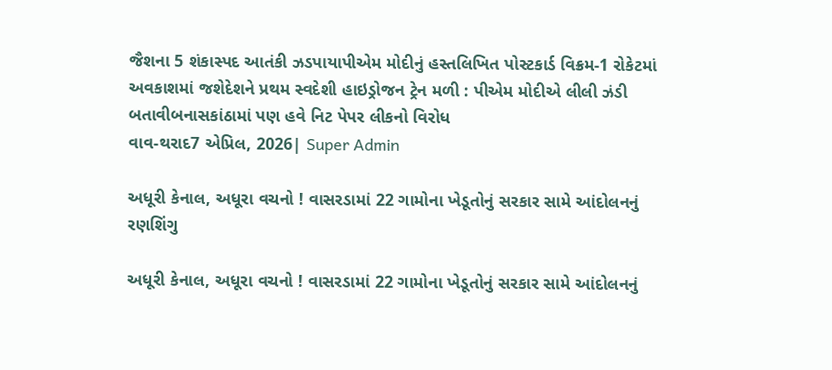જૈશના 5 શંકાસ્પદ આતંકી ઝડપાયાપીએમ મોદીનું હસ્તલિખિત પોસ્ટકાર્ડ વિક્રમ-1 રોકેટમાં અવકાશમાં જશેદેશને પ્રથમ સ્વદેશી હાઇડ્રોજન ટ્રેન મળી : પીએમ મોદીએ લીલી ઝંડી બતાવીબનાસકાંઠામાં પણ હવે નિટ પેપર લીકનો વિરોધ
વાવ-થરાદ7 એપ્રિલ, 2026| Super Admin

અધૂરી કેનાલ, અધૂરા વચનો ! વાસરડામાં 22 ગામોના ખેડૂતોનું સરકાર સામે આંદોલનનું રણશિંગુ

અધૂરી કેનાલ, અધૂરા વચનો ! વાસરડામાં 22 ગામોના ખેડૂતોનું સરકાર સામે આંદોલનનું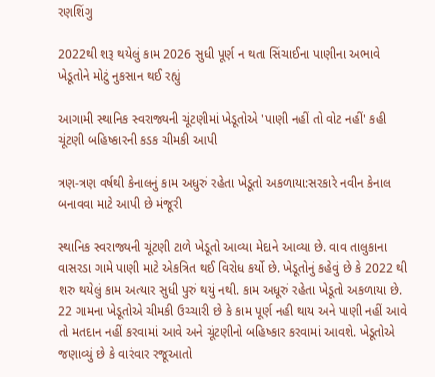રણશિંગુ

2022થી શરૂ થયેલું કામ 2026 સુધી પૂર્ણ ન થતા સિંચાઈના પાણીના અભાવે ખેડૂતોને મોટું નુકસાન થઈ રહ્યું

આગામી સ્થાનિક સ્વરાજ્યની ચૂંટણીમાં ખેડૂતોએ 'પાણી નહીં તો વોટ નહીં' કહી ચૂંટણી બહિષ્કારની કડક ચીમકી આપી

ત્રણ-ત્રણ વર્ષથી કેનાલનું કામ અધુરું રહેતા ખેડૂતો અકળાયા:સરકારે નવીન કેનાલ બનાવવા માટે આપી છે મંજૂરી

સ્થાનિક સ્વરાજ્યની ચૂંટણી ટાળે ખેડૂતો આવ્યા મેદાને આવ્યા છે. વાવ તાલુકાના વાસરડા ગામે પાણી માટે એકત્રિત થઈ વિરોધ કર્યો છે. ખેડૂતોનું કહેવું છે કે 2022 થી શરુ થયેલું કામ અત્યાર સુધી પુરું થયું નથી. કામ અધૂરું રહેતા ખેડૂતો અકળાયા છે. 22 ગામના ખેડૂતોએ ચીમકી ઉચ્ચારી છે કે કામ પૂર્ણ નહી થાય અને પાણી નહીં આવે તો મતદાન નહીં કરવામાં આવે અને ચૂંટણીનો બહિષ્કાર કરવામાં આવશે. ખેડૂતોએ જણાવ્યું છે કે વારંવાર રજૂઆતો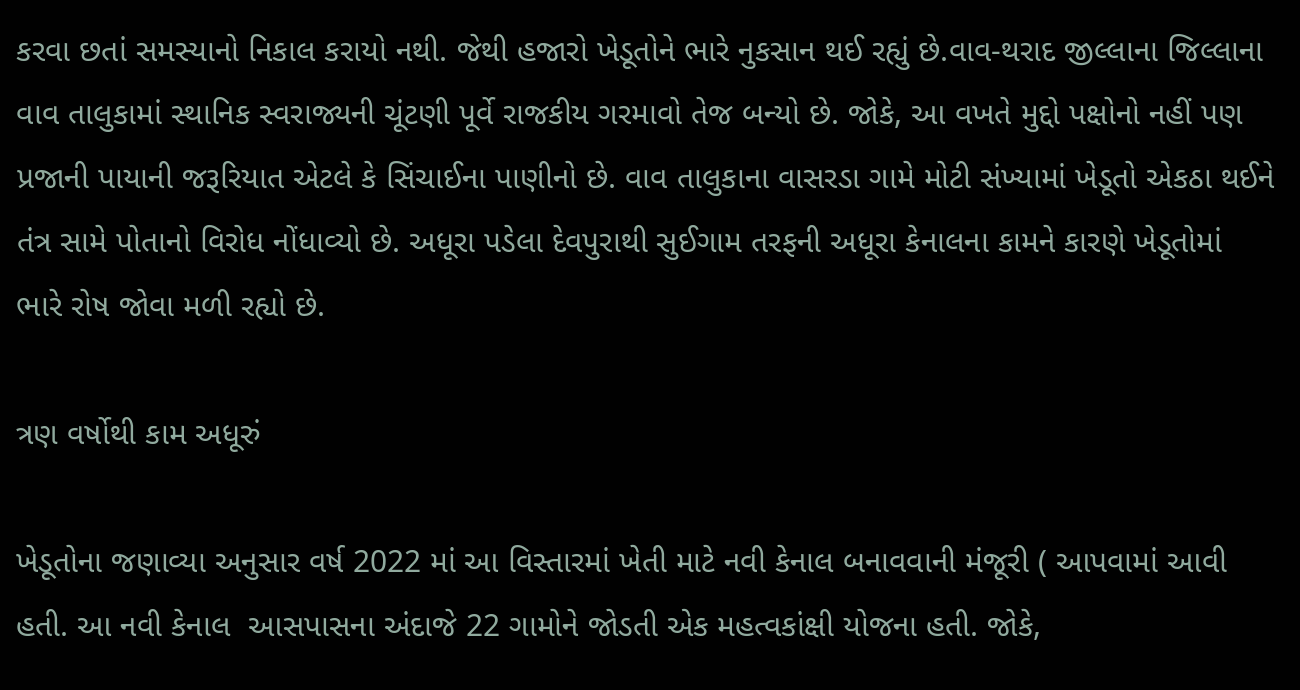કરવા છતાં સમસ્યાનો નિકાલ કરાયો નથી. જેથી હજારો ખેડૂતોને ભારે નુકસાન થઈ રહ્યું છે.વાવ-થરાદ જીલ્લાના જિલ્લાના વાવ તાલુકામાં સ્થાનિક સ્વરાજ્યની ચૂંટણી પૂર્વે રાજકીય ગરમાવો તેજ બન્યો છે. જોકે, આ વખતે મુદ્દો પક્ષોનો નહીં પણ પ્રજાની પાયાની જરૂરિયાત એટલે કે સિંચાઈના પાણીનો છે. વાવ તાલુકાના વાસરડા ગામે મોટી સંખ્યામાં ખેડૂતો એકઠા થઈને તંત્ર સામે પોતાનો વિરોધ નોંધાવ્યો છે. અધૂરા પડેલા દેવપુરાથી સુઈગામ તરફની અધૂરા કેનાલના કામને કારણે ખેડૂતોમાં ભારે રોષ જોવા મળી રહ્યો છે.

ત્રણ વર્ષોથી કામ અધૂરું

ખેડૂતોના જણાવ્યા અનુસાર વર્ષ 2022 માં આ વિસ્તારમાં ખેતી માટે નવી કેનાલ બનાવવાની મંજૂરી ( આપવામાં આવી હતી. આ નવી કેનાલ  આસપાસના અંદાજે 22 ગામોને જોડતી એક મહત્વકાંક્ષી યોજના હતી. જોકે,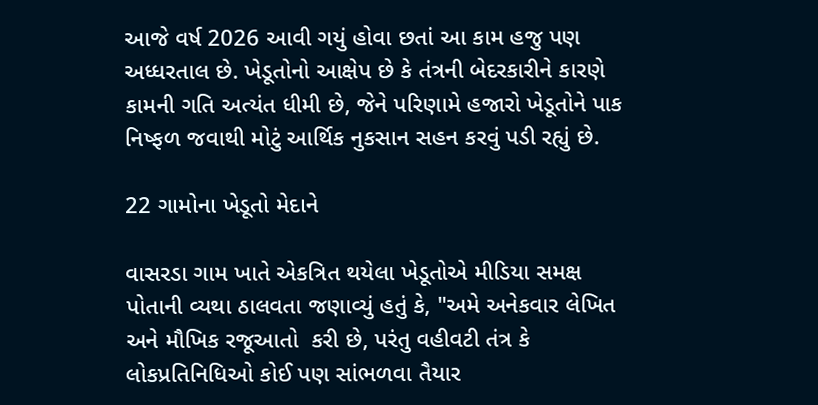આજે વર્ષ 2026 આવી ગયું હોવા છતાં આ કામ હજુ પણ અધ્ધરતાલ છે. ખેડૂતોનો આક્ષેપ છે કે તંત્રની બેદરકારીને કારણે કામની ગતિ અત્યંત ધીમી છે, જેને પરિણામે હજારો ખેડૂતોને પાક નિષ્ફળ જવાથી મોટું આર્થિક નુકસાન સહન કરવું પડી રહ્યું છે.

22 ગામોના ખેડૂતો મેદાને

વાસરડા ગામ ખાતે એકત્રિત થયેલા ખેડૂતોએ મીડિયા સમક્ષ પોતાની વ્યથા ઠાલવતા જણાવ્યું હતું કે, "અમે અનેકવાર લેખિત અને મૌખિક રજૂઆતો  કરી છે, પરંતુ વહીવટી તંત્ર કે લોકપ્રતિનિધિઓ કોઈ પણ સાંભળવા તૈયાર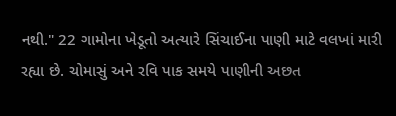નથી." 22 ગામોના ખેડૂતો અત્યારે સિંચાઈના પાણી માટે વલખાં મારી રહ્યા છે. ચોમાસું અને રવિ પાક સમયે પાણીની અછત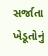સર્જાતા ખેડૂતોનું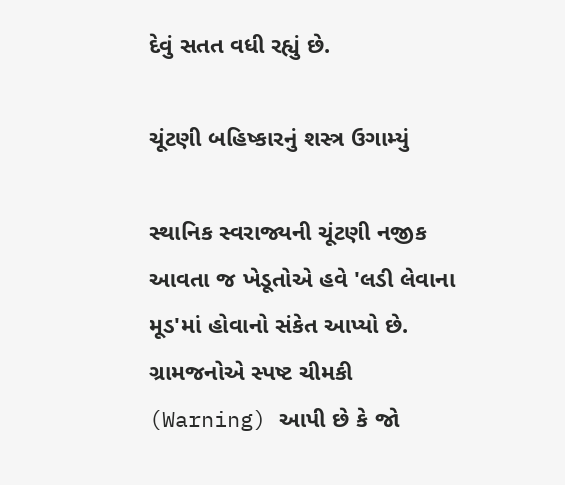દેવું સતત વધી રહ્યું છે.

ચૂંટણી બહિષ્કારનું શસ્ત્ર ઉગામ્યું

સ્થાનિક સ્વરાજ્યની ચૂંટણી નજીક આવતા જ ખેડૂતોએ હવે 'લડી લેવાના મૂડ'માં હોવાનો સંકેત આપ્યો છે. ગ્રામજનોએ સ્પષ્ટ ચીમકી (Warning) આપી છે કે જો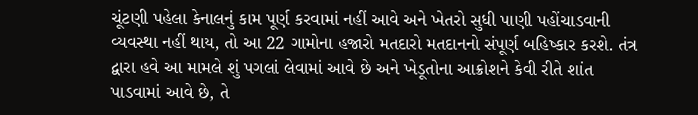ચૂંટણી પહેલા કેનાલનું કામ પૂર્ણ કરવામાં નહીં આવે અને ખેતરો સુધી પાણી પહોંચાડવાની વ્યવસ્થા નહીં થાય, તો આ 22 ગામોના હજારો મતદારો મતદાનનો સંપૂર્ણ બહિષ્કાર કરશે. તંત્ર દ્વારા હવે આ મામલે શું પગલાં લેવામાં આવે છે અને ખેડૂતોના આક્રોશને કેવી રીતે શાંત પાડવામાં આવે છે, તે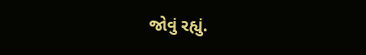જોવું રહ્યું.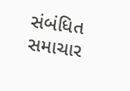સંબંધિત સમાચાર